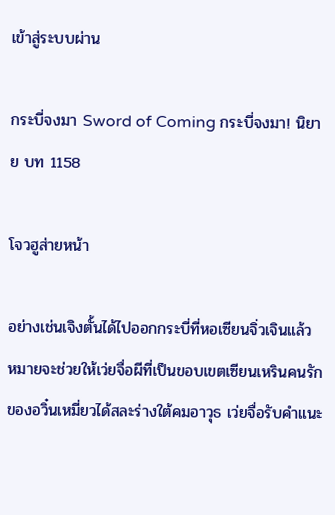เข้าสู่ระบบผ่าน

กระบี่จงมา Sword of Coming กระบี่จงมา! นิยาย บท 1158

โจวฮูส่ายหน้า

อย่างเช่นเจิงตั้นได้ไปออกกระบี่ที่หอเซียนจิ่วเจินแล้ว หมายจะช่วยให้เว่ยจื่อผีที่เป็นขอบเขตเซียนเหรินคนรักของอวิ๋นเหมี่ยวได้สละร่างใต้คมอาวุธ เว่ยจื่อรับคำแนะ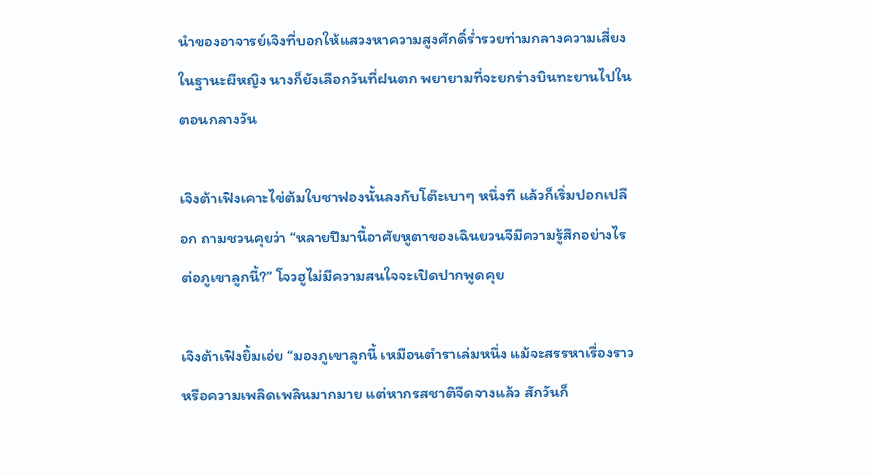นำของอาจารย์เจิงที่บอกให้แสวงหาความสูงศักดิ์ร่ำรวยท่ามกลางความเสี่ยง ในฐานะผีหญิง นางก็ยังเลือกวันที่ฝนตก พยายามที่จะยกร่างบินทะยานไปในตอนกลางวัน

เจิงต้าเฟิงเคาะไข่ต้มใบชาฟองนั้นลงกับโต๊ะเบาๆ หนึ่งที แล้วก็เริ่มปอกเปลือก ถามชวนคุยว่า “หลายปีมานี้อาศัยหูตาของเฉินยวนจีมีความรู้สึกอย่างไรต่อภูเขาลูกนี้?” โจวฮูไม่มีความสนใจจะเปิดปากพูดคุย

เจิงต้าเฟิงยิ้มเอ่ย “มองภูเขาลูกนี้ เหมือนตำราเล่มหนึ่ง แม้จะสรรหาเรื่องราวหรือความเพลิดเพลินมากมาย แต่หากรสชาติจืดจางแล้ว สักวันก็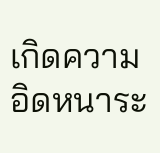เกิดความอิดหนาระ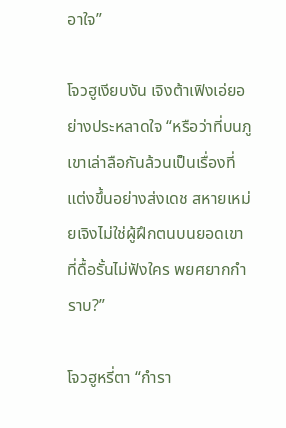อาใจ”

โจวฮูเงียบงัน เจิงต้าเฟิงเอ่ยอย่างประหลาดใจ “หรือว่าที่บนภูเขาเล่าลือกันล้วนเป็นเรื่องที่แต่งขึ้นอย่างส่งเดช สหายเหม่ยเจิงไม่ใช่ผู้ฝึกตนบนยอดเขาที่ดื้อรั้นไม่ฟังใคร พยศยากกำราบ?”

โจวฮูหรี่ตา “กำรา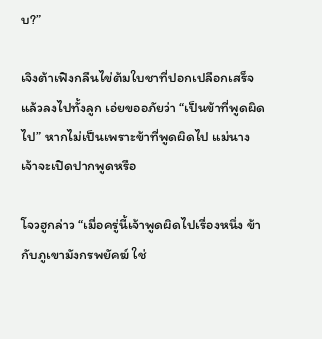บ?”

เจิงต้าเฟิงกลืนไข่ต้มใบชาที่ปอกเปลือกเสร็จแล้วลงไปทั้งลูก เอ่ยขออภัยว่า “เป็นข้าที่พูดผิดไป” หากไม่เป็นเพราะข้าที่พูดผิดไป แม่นางเจ้าจะเปิดปากพูดหรือ

โจวฮูกล่าว “เมื่อครู่นี้เจ้าพูดผิดไปเรื่องหนึ่ง ข้ากับภูเขามังกรพยัคฆ์ ใช่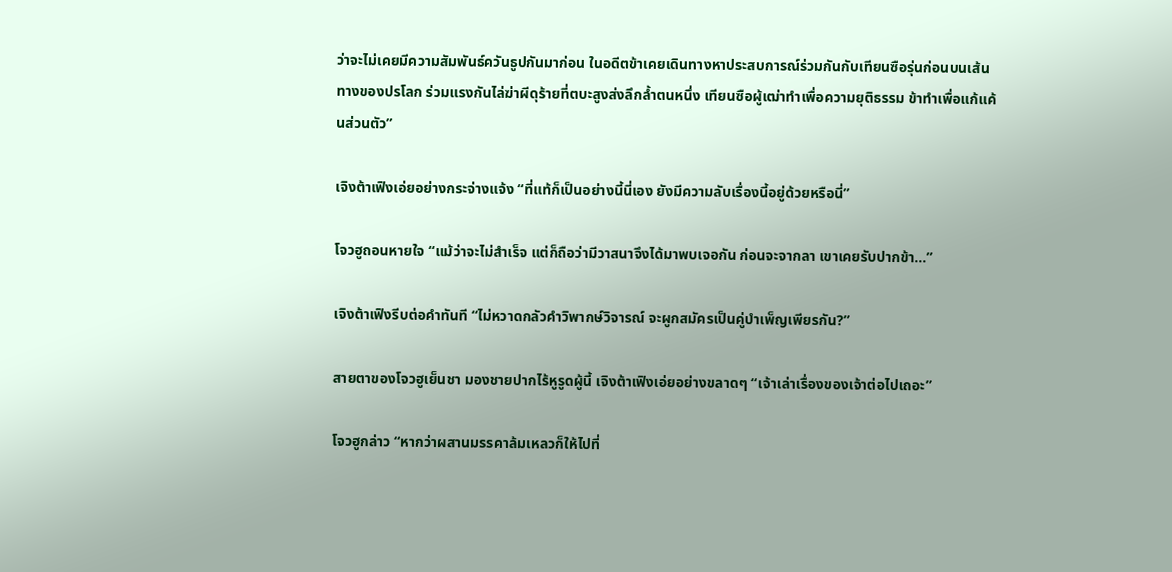ว่าจะไม่เคยมีความสัมพันธ์ควันธูปกันมาก่อน ในอดีตข้าเคยเดินทางหาประสบการณ์ร่วมกันกับเทียนซือรุ่นก่อนบนเส้นทางของปรโลก ร่วมแรงกันไล่ฆ่าผีดุร้ายที่ตบะสูงส่งลึกล้ำตนหนึ่ง เทียนซือผู้เฒ่าทำเพื่อความยุติธรรม ข้าทำเพื่อแก้แค้นส่วนตัว”

เจิงต้าเฟิงเอ่ยอย่างกระจ่างแจ้ง “ที่แท้ก็เป็นอย่างนี้นี่เอง ยังมีความลับเรื่องนี้อยู่ด้วยหรือนี่”

โจวฮูถอนหายใจ “แม้ว่าจะไม่สำเร็จ แต่ก็ถือว่ามีวาสนาจึงได้มาพบเจอกัน ก่อนจะจากลา เขาเคยรับปากข้า…”

เจิงต้าเฟิงรีบต่อคำทันที “ไม่หวาดกลัวคำวิพากษ์วิจารณ์ จะผูกสมัครเป็นคู่บำเพ็ญเพียรกัน?”

สายตาของโจวฮูเย็นชา มองชายปากไร้หูรูดผู้นี้ เจิงต้าเฟิงเอ่ยอย่างขลาดๆ “เจ้าเล่าเรื่องของเจ้าต่อไปเถอะ”

โจวฮูกล่าว “หากว่าผสานมรรคาล้มเหลวก็ให้ไปที่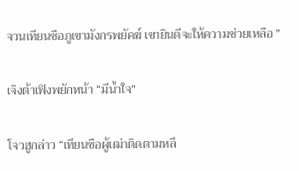จวนเทียนซือภูเขามังกรพยัคฆ์ เขายินดีจะให้ความช่วยเหลือ ”

เจิงต้าเฟิงพยักหน้า “มีน้ำใจ”

โจวฮูกล่าว “เทียนซือผู้เฒ่าติดตามหลี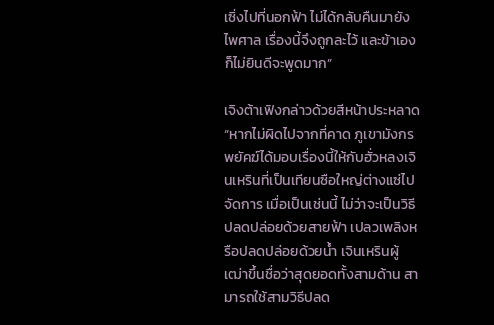เซิ่งไปที่นอกฟ้า ไม่ได้กลับคืนมายังไพศาล เรื่องนี้จึงถูกละไว้ และข้าเองก็ไม่ยินดีจะพูดมาก”

เจิงต้าเฟิงกล่าวด้วยสีหน้าประหลาด “หากไม่ผิดไปจากที่คาด ภูเขามังกรพยัคฆ์ได้มอบเรื่องนี้ให้กับฮั่วหลงเจินเหรินที่เป็นเทียนซือใหญ่ต่างแซ่ไปจัดการ เมื่อเป็นเช่นนี้ ไม่ว่าจะเป็นวิธีปลดปล่อยด้วยสายฟ้า เปลวเพลิงหรือปลดปล่อยด้วยน้ำ เจินเหรินผู้เฒ่าขึ้นชื่อว่าสุดยอดทั้งสามด้าน สามารถใช้สามวิธีปลด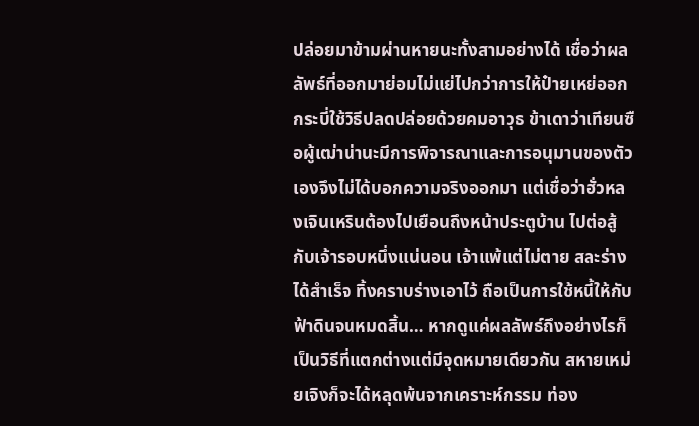ปล่อยมาข้ามผ่านหายนะทั้งสามอย่างได้ เชื่อว่าผลลัพธ์ที่ออกมาย่อมไม่แย่ไปกว่าการให้ป๋ายเหย่ออกกระบี่ใช้วิธีปลดปล่อยด้วยคมอาวุธ ข้าเดาว่าเทียนซือผู้เฒ่าน่านะมีการพิจารณาและการอนุมานของตัวเองจึงไม่ได้บอกความจริงออกมา แต่เชื่อว่าฮั่วหลงเจินเหรินต้องไปเยือนถึงหน้าประตูบ้าน ไปต่อสู้กับเจ้ารอบหนึ่งแน่นอน เจ้าแพ้แต่ไม่ตาย สละร่างได้สำเร็จ ทิ้งคราบร่างเอาไว้ ถือเป็นการใช้หนี้ให้กับฟ้าดินจนหมดสิ้น… หากดูแค่ผลลัพธ์ถึงอย่างไรก็เป็นวิธีที่แตกต่างแต่มีจุดหมายเดียวกัน สหายเหม่ยเจิงก็จะได้หลุดพ้นจากเคราะห์กรรม ท่อง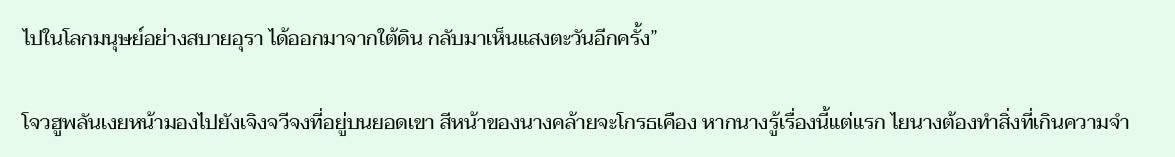ไปในโลกมนุษย์อย่างสบายอุรา ได้ออกมาจากใต้ดิน กลับมาเห็นแสงตะวันอีกครั้ง”

โจวฮูพลันเงยหน้ามองไปยังเจิงจวีจงที่อยู่บนยอดเขา สีหน้าของนางคล้ายจะโกรธเคือง หากนางรู้เรื่องนี้แต่แรก ไยนางต้องทำสิ่งที่เกินความจำ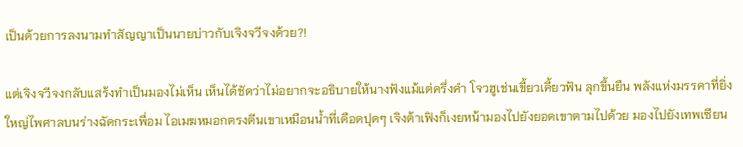เป็นด้วยการลงนามทำสัญญาเป็นนายบ่าวกับเจิงจวีจงด้วย?!

แต่เจิงจวีจงกลับแสร้งทำเป็นมองไม่เห็น เห็นได้ชัดว่าไม่อยากจะอธิบายให้นางฟังแม้แต่ครึ่งคำ โจวฮูเช่นเขี้ยวเคี้ยวฟัน ลุกขึ้นยืน พลังแห่งมรรคาที่ยิ่งใหญ่ไพศาลบนร่างฉัดกระเพื่อม ไอเมฆหมอกตรงตีนเขาเหมือนน้ำที่เดือดปุดๆ เจิงต้าเฟิงก็เงยหน้ามองไปยังยอดเขาตามไปด้วย มองไปยังเทพเซียน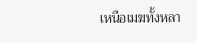เหนือเมฆทั้งหลา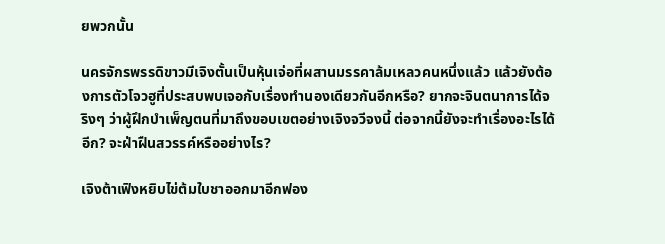ยพวกนั้น

นครจักรพรรดิขาวมีเจิงตั้นเป็นหุ้นเจ่อที่ผสานมรรคาล้มเหลวคนหนึ่งแล้ว แล้วยังต้องการตัวโจวฮูที่ประสบพบเจอกับเรื่องทำนองเดียวกันอีกหรือ? ยากจะจินตนาการได้จริงๆ ว่าผู้ฝึกบำเพ็ญตนที่มาถึงขอบเขตอย่างเจิงจวีจงนี้ ต่อจากนี้ยังจะทำเรื่องอะไรได้อีก? จะฝ่าฝืนสวรรค์หรืออย่างไร?

เจิงต้าเฟิงหยิบไข่ต้มใบชาออกมาอีกฟอง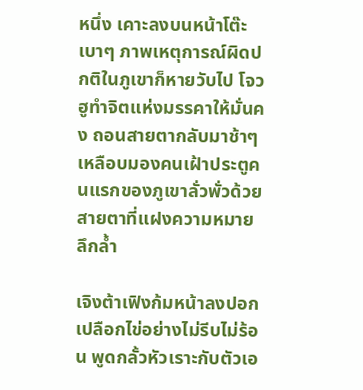หนึ่ง เคาะลงบนหน้าโต๊ะเบาๆ ภาพเหตุการณ์ผิดปกติในภูเขาก็หายวับไป โจวฮูทำจิตแห่งมรรคาให้มั่นคง ถอนสายตากลับมาช้าๆ เหลือบมองคนเฝ้าประตูคนแรกของภูเขาลั่วพั่วด้วยสายตาที่แฝงความหมายลึกล้ำ

เจิงต้าเฟิงก้มหน้าลงปอกเปลือกไข่อย่างไม่รีบไม่ร้อน พูดกลั้วหัวเราะกับตัวเอ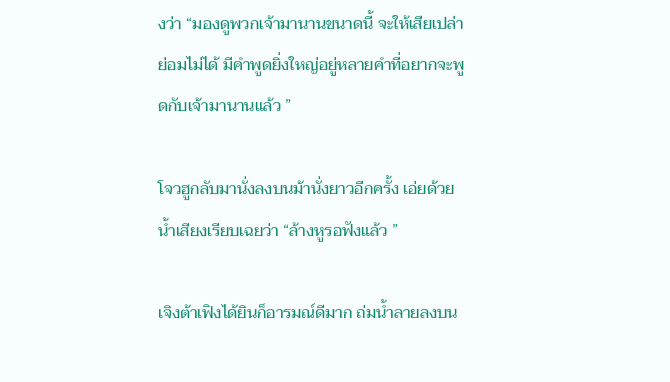งว่า “มองดูพวกเจ้ามานานขนาดนี้ จะให้เสียเปล่า ย่อมไม่ได้ มีคำพูดยิ่งใหญ่อยู่หลายคำที่อยากจะพูดกับเจ้ามานานแล้ว ”

โจวฮูกลับมานั่งลงบนม้านั่งยาวอีกครั้ง เอ่ยด้วยน้ำเสียงเรียบเฉยว่า “ล้างหูรอฟังแล้ว ”

เจิงต้าเฟิงได้ยินก็อารมณ์ดีมาก ถ่มน้ำลายลงบน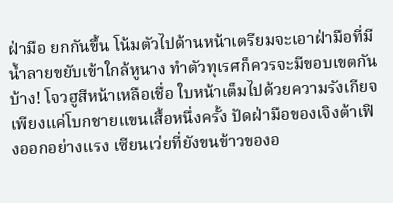ฝ่ามือ ยกกันขึ้น โน้มตัวไปด้านหน้าเตรียมจะเอาฝ่ามือที่มีน้ำลายขยับเข้าใกล้หูนาง ทำตัวทุเรศก็ควรจะมีขอบเขตกันบ้าง! โจวฮูสีหน้าเหลือเชื่อ ใบหน้าเต็มไปด้วยความรังเกียจ เพียงแค่โบกชายแขนเสื้อหนึ่งครั้ง ปัดฝ่ามือของเจิงต้าเฟิงออกอย่างแรง เซียนเว่ยที่ยังขนข้าวของอ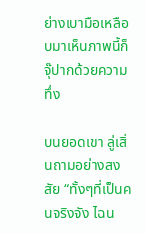ย่างเบามือเหลือบมาเห็นภาพนี้ก็จุ๊ปากด้วยความทึ่ง

บนยอดเขา ลู่เสิ่นถามอย่างสงสัย “ทั้งๆที่เป็นคนจริงจัง ไฉน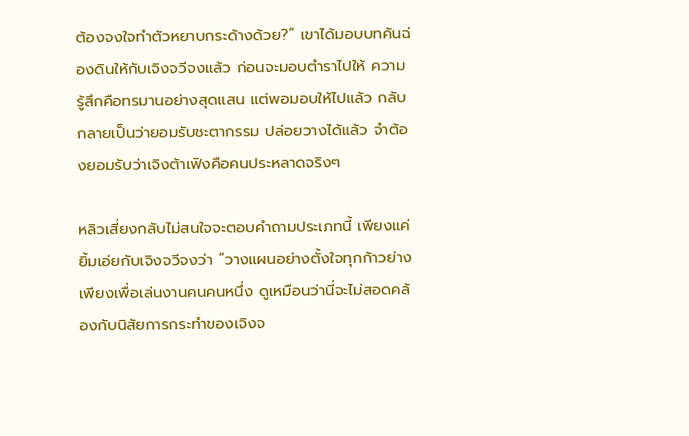ต้องจงใจทำตัวหยาบกระด้างด้วย?” เขาได้มอบบทคันฉ่องดินให้กับเจิงจวีจงแล้ว ก่อนจะมอบตำราไปให้ ความรู้สึกคือทรมานอย่างสุดแสน แต่พอมอบให้ไปแล้ว กลับกลายเป็นว่ายอมรับชะตากรรม ปล่อยวางได้แล้ว จำต้องยอมรับว่าเจิงต้าเฟิงคือคนประหลาดจริงๆ

หลิวเสี่ยงกลับไม่สนใจจะตอบคำถามประเภทนี้ เพียงแค่ยิ้มเอ่ยกับเจิงจวีจงว่า “วางแผนอย่างตั้งใจทุกก้าวย่างเพียงเพื่อเล่นงานคนคนหนึ่ง ดูเหมือนว่านี่จะไม่สอดคล้องกับนิสัยการกระทำของเจิงจ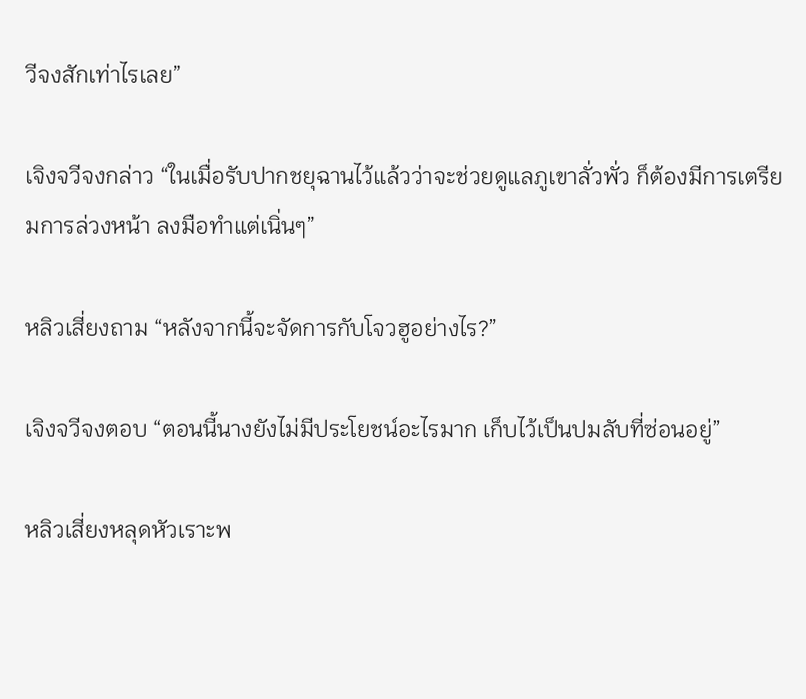วีจงสักเท่าไรเลย”

เจิงจวีจงกล่าว “ในเมื่อรับปากชยุฉานไว้แล้วว่าจะช่วยดูแลภูเขาลั่วพั่ว ก็ต้องมีการเตรียมการล่วงหน้า ลงมือทำแต่เนิ่นๆ”

หลิวเสี่ยงถาม “หลังจากนี้จะจัดการกับโจวฮูอย่างไร?”

เจิงจวีจงตอบ “ตอนนี้นางยังไม่มีประโยชน์อะไรมาก เก็บไว้เป็นปมลับที่ซ่อนอยู่”

หลิวเสี่ยงหลุดหัวเราะพ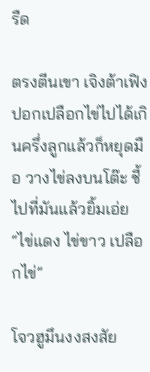รืด

ตรงตีนเขา เจิงต้าเฟิงปอกเปลือกไข่ไปได้เกินครึ่งลูกแล้วก็หยุดมือ วางไข่ลงบนโต๊ะ ชี้ไปที่มันแล้วยิ้มเอ่ย “ไข่แดง ไข่ขาว เปลือกไข่”

โจวฮูมึนงงสงสัย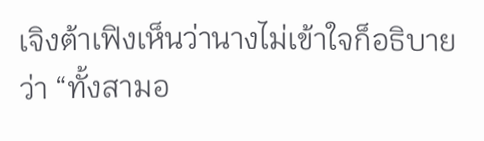เจิงต้าเฟิงเห็นว่านางไม่เข้าใจก็อธิบายว่า “ทั้งสามอ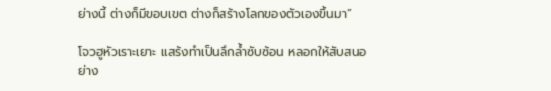ย่างนี้ ต่างก็มีขอบเขต ต่างก็สร้างโลกของตัวเองขึ้นมา”

โจวฮูหัวเราะเยาะ แสร้งทำเป็นลึกล้ำซับซ้อน หลอกให้สับสนอย่าง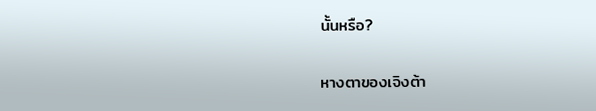นั้นหรือ?

หางตาของเจิงต้า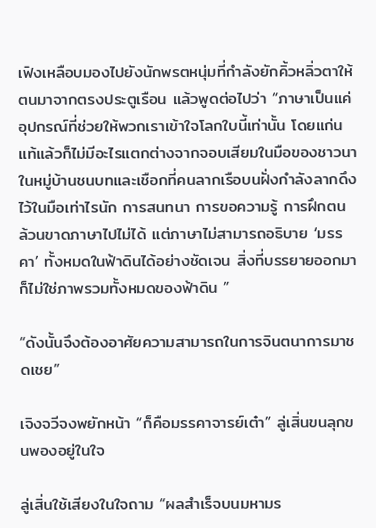เฟิงเหลือบมองไปยังนักพรตหนุ่มที่กำลังยักคิ้วหลิ่วตาให้ตนมาจากตรงประตูเรือน แล้วพูดต่อไปว่า “ภาษาเป็นแค่อุปกรณ์ที่ช่วยให้พวกเราเข้าใจโลกใบนี้เท่านั้น โดยแก่นแท้แล้วก็ไม่มีอะไรแตกต่างจากจอบเสียมในมือของชาวนาในหมู่บ้านชนบทและเชือกที่คนลากเรือบนฝั่งกำลังลากดึงไว้ในมือเท่าไรนัก การสนทนา การขอความรู้ การฝึกตน ล้วนขาดภาษาไปไม่ได้ แต่ภาษาไม่สามารถอธิบาย ‘มรรคา’ ทั้งหมดในฟ้าดินได้อย่างชัดเจน สิ่งที่บรรยายออกมาก็ไม่ใช่ภาพรวมทั้งหมดของฟ้าดิน ”

“ดังนั้นจึงต้องอาศัยความสามารถในการจินตนาการมาชดเชย”

เจิงจวีจงพยักหน้า “ก็คือมรรคาจารย์เต๋า” ลู่เสิ่นขนลุกขนพองอยู่ในใจ

ลู่เสิ่นใช้เสียงในใจถาม “ผลสำเร็จบนมหามร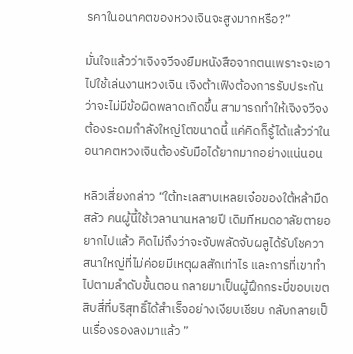รคาในอนาคตของหวงเจินจะสูงมากหรือ?”

มั่นใจแล้วว่าเจิงจวีจงยืมหนังสือจากตนเพราะจะเอาไปใช้เล่นงานหวงเจิน เจิงต้าเฟิงต้องการรับประกันว่าจะไม่มีข้อผิดพลาดเกิดขึ้น สามารถทำให้เจิงจวีจงต้องระดมกำลังใหญ่โตขนาดนี้ แค่คิดก็รู้ได้แล้วว่าในอนาคตหวงเจินต้องรับมือได้ยากมากอย่างแน่นอน

หลิวเสี่ยงกล่าว “ใต้ทะเลสาบเหลยเจ๋อของใต้หล้ามืดสลัว คนผู้นี้ใช้เวลานานหลายปี เดิมทีหมดอาลัยตายอยากไปแล้ว คิดไม่ถึงว่าจะจับพลัดจับผลูได้รับโชควาสนาใหญ่ที่ไม่ค่อยมีเหตุผลสักเท่าไร และการที่เขาทำไปตามลำดับขั้นตอน กลายมาเป็นผู้ฝึกกระบี่ขอบเขตสิบสี่ที่บริสุทธิ์ได้สำเร็จอย่างเงียบเชียบ กลับกลายเป็นเรื่องรองลงมาแล้ว ”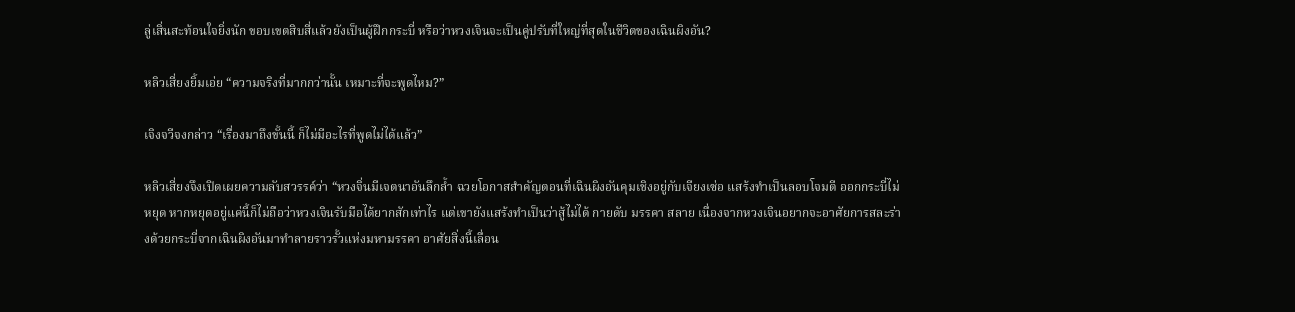ลู่เสิ่นสะท้อนใจยิ่งนัก ขอบเขตสิบสี่แล้วยังเป็นผู้ฝึกกระบี่ หรือว่าหวงเจินจะเป็นคู่ปรับที่ใหญ่ที่สุดในชีวิตของเฉินผิงอัน?

หลิวเสี่ยงยิ้มเอ่ย “ความจริงที่มากกว่านั้น เหมาะที่จะพูดไหม?”

เจิงจวีจงกล่าว “เรื่องมาถึงขั้นนี้ ก็ไม่มีอะไรที่พูดไม่ได้แล้ว”

หลิวเสี่ยงจึงเปิดเผยความลับสวรรค์ว่า “หวงจิ่นมีเจตนาอันลึกล้ำ ฉวยโอกาสสำคัญตอนที่เฉินผิงอันคุมเชิงอยู่กับเจียงเซ่อ แสร้งทำเป็นลอบโจมตี ออกกระบี่ไม่หยุด หากหยุดอยู่แค่นี้ก็ไม่ถือว่าหวงเจินรับมือได้ยากสักเท่าไร แต่เขายังแสร้งทำเป็นว่าสู้ไม่ได้ กายดับ มรรคา สลาย เนื่องจากหวงเจินอยากจะอาศัยการสละร่างด้วยกระบี่จากเฉินผิงอันมาทำลายราวรั้วแห่งมหามรรคา อาศัยสิ่งนี้เลื่อน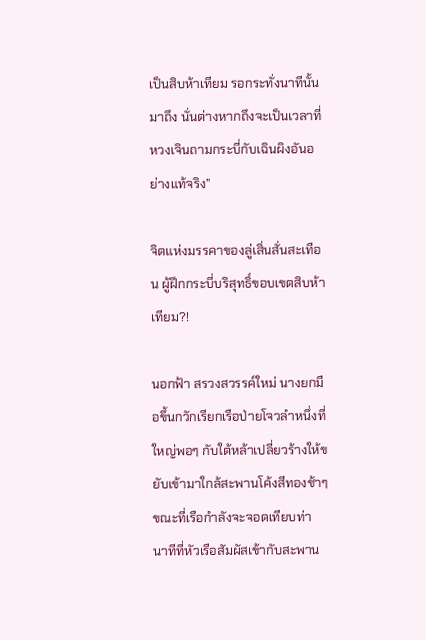เป็นสิบห้าเทียม รอกระทั่งนาทีนั้นมาถึง นั่นต่างหากถึงจะเป็นเวลาที่หวงเจินถามกระบี่กับเฉินผิงอันอย่างแท้จริง”

จิตแห่งมรรคาของลู่เสิ่นสั่นสะเทือน ผู้ฝึกกระบี่บริสุทธิ์ขอบเขตสิบห้าเทียม?!

นอกฟ้า สรวงสวรรค์ใหม่ นางยกมือขึ้นกวักเรียกเรือป่ายโจวลำหนึ่งที่ใหญ่พอๆ กับใต้หล้าเปลี่ยวร้างให้ขยับเข้ามาใกล้สะพานโค้งสีทองช้าๆ ขณะที่เรือกำลังจะจอดเทียบท่า นาทีที่หัวเรือสัมผัสเข้ากับสะพาน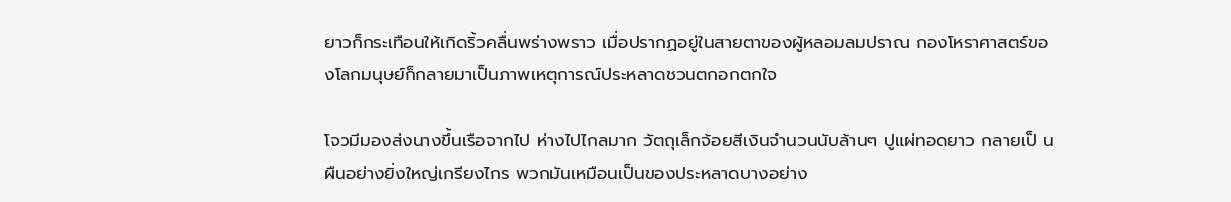ยาวก็กระเทือนให้เกิดริ้วคลื่นพร่างพราว เมื่อปรากฏอยู่ในสายตาของผู้หลอมลมปราณ กองโหราศาสตร์ของโลกมนุษย์ก็กลายมาเป็นภาพเหตุการณ์ประหลาดชวนตกอกตกใจ

โจวมีมองส่งนางขึ้นเรือจากไป ห่างไปไกลมาก วัตถุเล็กจ้อยสีเงินจำนวนนับล้านๆ ปูแผ่ทอดยาว กลายเป็ นผืนอย่างยิ่งใหญ่เกรียงไกร พวกมันเหมือนเป็นของประหลาดบางอย่าง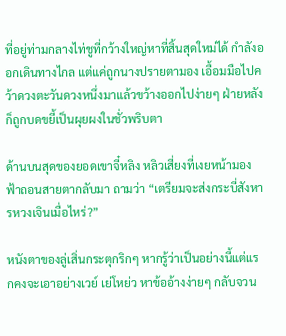ที่อยู่ท่ามกลางไท่ชูที่กว้างใหญ่หาที่สิ้นสุดใหม่ได้ กำลังออกเดินทางไกล แต่แค่ถูกนางปรายตามอง เอื้อมมือไปคว้าดวงตะวันดวงหนึ่งมาแล้วขว้างออกไปง่ายๆ ฝ่ายหลังก็ถูกบดขยี้เป็นผุยผงในชั่วพริบตา

ด้านบนสุดของยอดเขาจี๋หลิง หลิวเสี่ยงที่เงยหน้ามองฟ้าถอนสายตากลับมา ถามว่า “เตรียมจะส่งกระบี่สังหารหวงเจินเมื่อไหร่?”

หนังตาของลู่เสิ่นกระตุกริกๆ หากรู้ว่าเป็นอย่างนี้แต่แรกคงจะเอาอย่างเวย์ เย่โหย่ว หาข้ออ้างง่ายๆ กลับจวน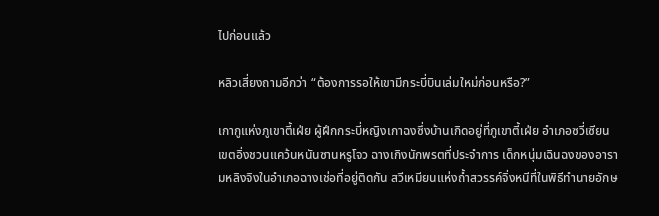ไปก่อนแล้ว

หลิวเสี่ยงถามอีกว่า “ต้องการรอให้เขามีกระบี่บินเล่มใหม่ก่อนหรือ?”

เกากูแห่งภูเขาตี้เฝ่ย ผู้ฝึกกระบี่หญิงเกาฉงซึ่งบ้านเกิดอยู่ที่ภูเขาตี้เฝ่ย อำเภอซวี่เซียน เขตอิ่งชวนแคว้นหนันซานหรูโจว ฉางเกิงนักพรตที่ประจำการ เด็กหนุ่มเฉินฉงของอารามหลิงจิงในอำเภอฉางเช่อที่อยู่ติดกัน สวีเหมียนแห่งถ้ำสวรรค์จิ่งหนีที่ในพิธีทำนายอักษ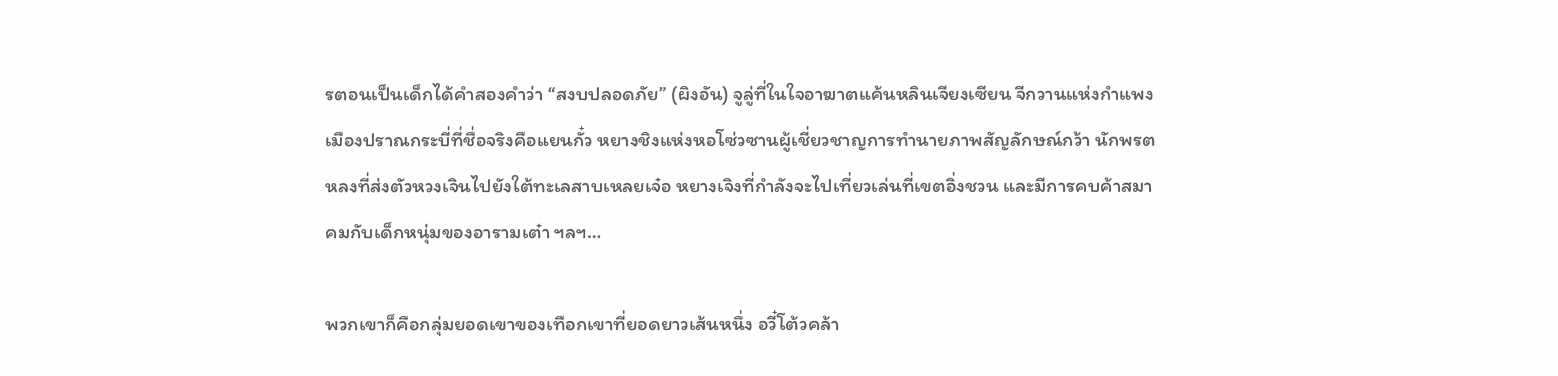รตอนเป็นเด็กได้คำสองคำว่า “สงบปลอดภัย” (ผิงอัน) จูลู่ที่ในใจอาฆาตแค้นหลินเจียงเซียน จีกวานแห่งกำแพงเมืองปราณกระบี่ที่ชื่อจริงคือแยนกั๋ว หยางชิงแห่งหอโซ่วซานผู้เชี่ยวชาญการทำนายภาพสัญลักษณ์กว้า นักพรตหลงที่ส่งตัวหวงเจินไปยังใต้ทะเลสาบเหลยเจ๋อ หยางเจิงที่กำลังจะไปเที่ยวเล่นที่เขตอิ่งชวน และมีการคบค้าสมาคมกับเด็กหนุ่มของอารามเต๋า ฯลฯ…

พวกเขาก็คือกลุ่มยอดเขาของเทือกเขาที่ยอดยาวเส้นหนึ่ง อวี๋โต้วคล้า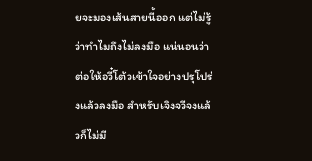ยจะมองเส้นสายนี้ออก แต่ไม่รู้ว่าทำไมถึงไม่ลงมือ แน่นอนว่าต่อให้อวี๋โต้วเข้าใจอย่างปรุโปร่งแล้วลงมือ สำหรับเจิงจวีจงแล้วก็ไม่มี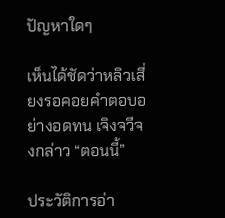ปัญหาใดๆ

เห็นได้ชัดว่าหลิวเสี่ยงรอคอยคำตอบอย่างอดทน เจิงจวีจงกล่าว “ตอนนี้”

ประวัติการอ่า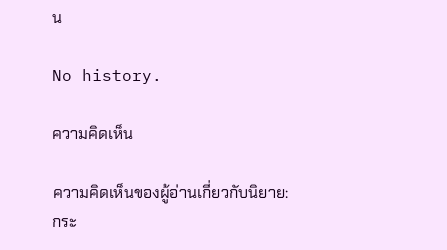น

No history.

ความคิดเห็น

ความคิดเห็นของผู้อ่านเกี่ยวกับนิยาย: กระ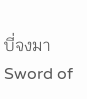บี่จงมา Sword of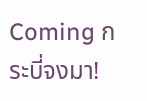Coming กระบี่จงมา!